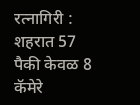रत्नागिरी : शहरात 57 पैकी केवळ 8 कॅमेरे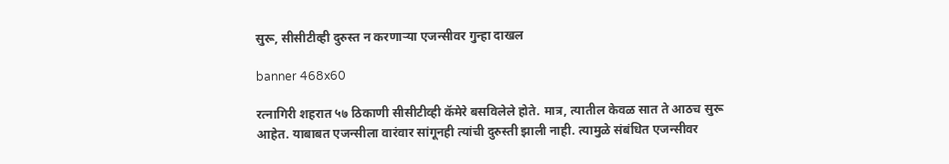सुरू, सीसीटीव्ही दुरुस्त न करणाऱ्या एजन्सीवर गुन्हा दाखल

banner 468x60

रत्नागिरी शहरात ५७ ठिकाणी सीसीटीव्ही कॅमेरे बसविलेले होते. मात्र, त्यातील केवळ सात ते आठच सुरू आहेत. याबाबत एजन्सीला वारंवार सांगूनही त्यांची दुरुस्ती झाली नाही. त्यामुळे संबंधित एजन्सीवर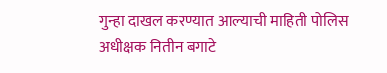गुन्हा दाखल करण्यात आल्याची माहिती पोलिस अधीक्षक नितीन बगाटे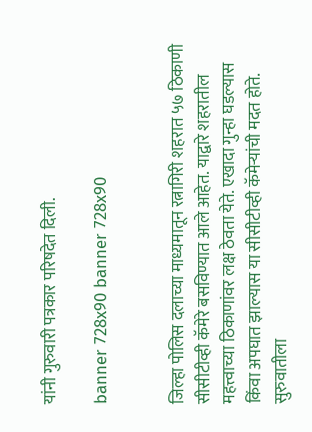यांनी गुरुवारी पत्रकार परिषदेत दिली.

banner 728x90 banner 728x90


जिल्हा पोलिस दलाच्या माध्यमातून रत्नागिरी शहरात ५७ ठिकाणी सीसीटीव्ही कॅमेरे बसविण्यात आले आहेत. याद्वारे शहरातील महत्त्वाच्या ठिकाणांवर लक्ष ठेवता येते. एखादा गुन्हा घडल्यास किंवा अपघात झाल्यास या सीसीटीव्ही कॅमेऱ्यांची मदत होते. सुरुवातीला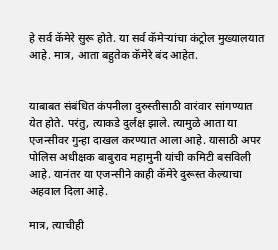हे सर्व कॅमेरे सुरू होते. या सर्व कॅमेऱ्यांचा कंट्रोल मुख्यालयात आहे. मात्र, आता बहुतेक कॅमेरे बंद आहेत.


याबाबत संबंधित कंपनीला दुरुस्तीसाठी वारंवार सांगण्यात येत होते. परंतु, त्याकडे दुर्लक्ष झाले. त्यामुळे आता या एजन्सीवर गुन्हा दाखल करण्यात आला आहे. यासाठी अपर पोलिस अधीक्षक बाबुराव महामुनी यांची कमिटी बसविली आहे. यानंतर या एजन्सीने काही कॅमेरे दुरूस्त केल्याचा अहवाल दिला आहे.

मात्र, त्याचीही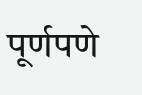पूर्णपणे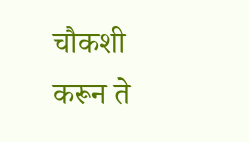चौकशी करून ते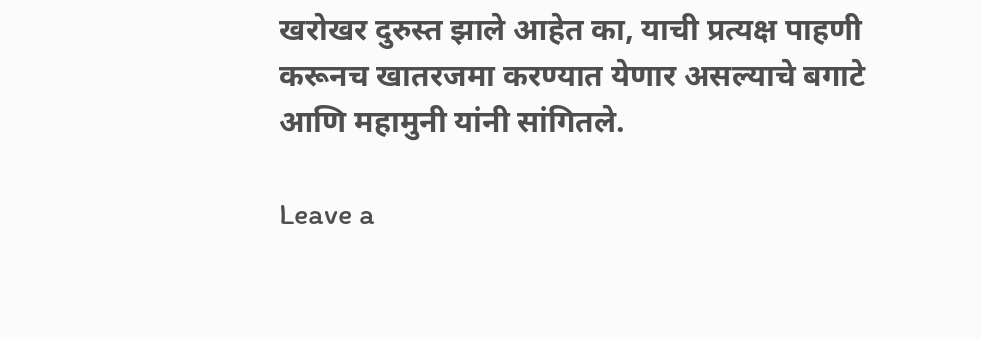खरोखर दुरुस्त झाले आहेत का, याची प्रत्यक्ष पाहणी करूनच खातरजमा करण्यात येणार असल्याचे बगाटे आणि महामुनी यांनी सांगितले.

Leave a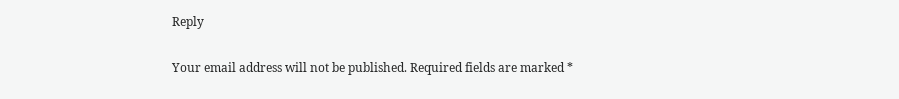Reply

Your email address will not be published. Required fields are marked *